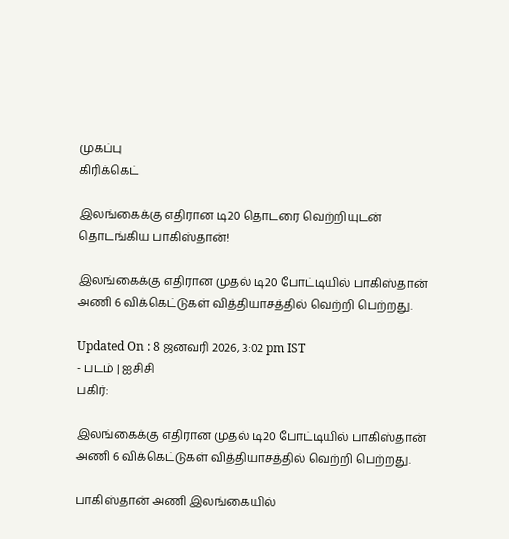முகப்பு
கிரிக்கெட்

இலங்கைக்கு எதிரான டி20 தொடரை வெற்றியுடன் தொடங்கிய பாகிஸ்தான்!

இலங்கைக்கு எதிரான முதல் டி20 போட்டியில் பாகிஸ்தான் அணி 6 விக்கெட்டுகள் வித்தியாசத்தில் வெற்றி பெற்றது.

Updated On : 8 ஜனவரி 2026, 3:02 pm IST
- படம் | ஐசிசி
பகிர்:

இலங்கைக்கு எதிரான முதல் டி20 போட்டியில் பாகிஸ்தான் அணி 6 விக்கெட்டுகள் வித்தியாசத்தில் வெற்றி பெற்றது.

பாகிஸ்தான் அணி இலங்கையில்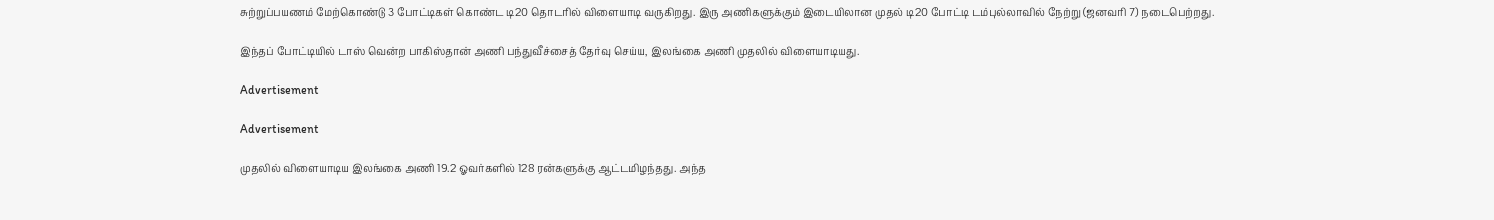சுற்றுப்பயணம் மேற்கொண்டு 3 போட்டிகள் கொண்ட டி20 தொடரில் விளையாடி வருகிறது. இரு அணிகளுக்கும் இடையிலான முதல் டி20 போட்டி டம்புல்லாவில் நேற்று (ஜனவரி 7) நடைபெற்றது.

இந்தப் போட்டியில் டாஸ் வென்ற பாகிஸ்தான் அணி பந்துவீச்சைத் தேர்வு செய்ய, இலங்கை அணி முதலில் விளையாடியது.

Advertisement

Advertisement

முதலில் விளையாடிய இலங்கை அணி 19.2 ஓவர்களில் 128 ரன்களுக்கு ஆட்டமிழந்தது. அந்த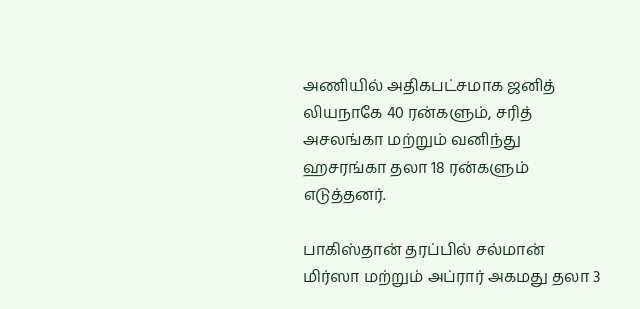அணியில் அதிகபட்சமாக ஜனித் லியநாகே 40 ரன்களும், சரித் அசலங்கா மற்றும் வனிந்து ஹசரங்கா தலா 18 ரன்களும் எடுத்தனர்.

பாகிஸ்தான் தரப்பில் சல்மான் மிர்ஸா மற்றும் அப்ரார் அகமது தலா 3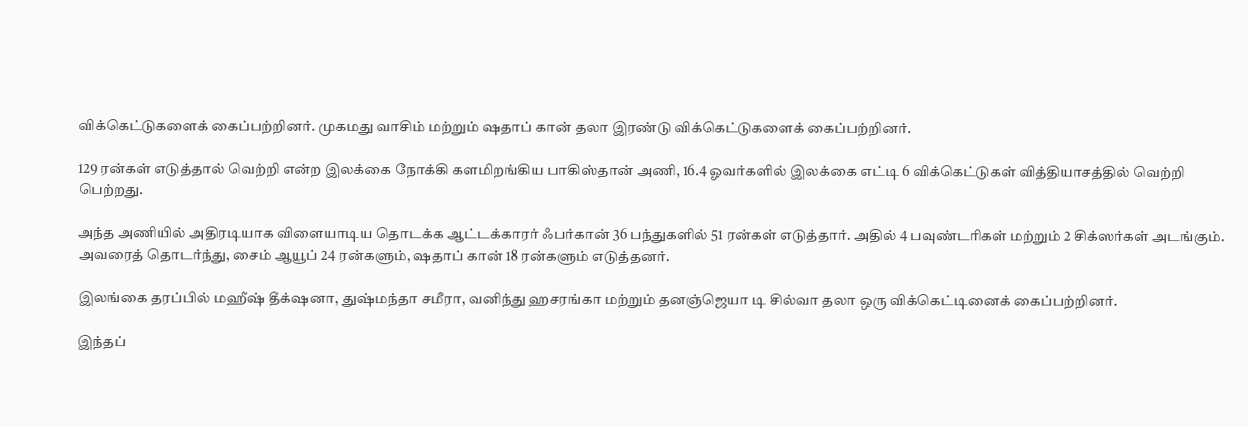விக்கெட்டுகளைக் கைப்பற்றினர். முகமது வாசிம் மற்றும் ஷதாப் கான் தலா இரண்டு விக்கெட்டுகளைக் கைப்பற்றினர்.

129 ரன்கள் எடுத்தால் வெற்றி என்ற இலக்கை நோக்கி களமிறங்கிய பாகிஸ்தான் அணி, 16.4 ஓவர்களில் இலக்கை எட்டி 6 விக்கெட்டுகள் வித்தியாசத்தில் வெற்றி பெற்றது.

அந்த அணியில் அதிரடியாக விளையாடிய தொடக்க ஆட்டக்காரர் ஃபர்கான் 36 பந்துகளில் 51 ரன்கள் எடுத்தார். அதில் 4 பவுண்டரிகள் மற்றும் 2 சிக்ஸர்கள் அடங்கும். அவரைத் தொடர்ந்து, சைம் ஆயூப் 24 ரன்களும், ஷதாப் கான் 18 ரன்களும் எடுத்தனர்.

இலங்கை தரப்பில் மஹீஷ் தீக்‌ஷனா, துஷ்மந்தா சமீரா, வனிந்து ஹசரங்கா மற்றும் தனஞ்ஜெயா டி சில்வா தலா ஒரு விக்கெட்டினைக் கைப்பற்றினர்.

இந்தப்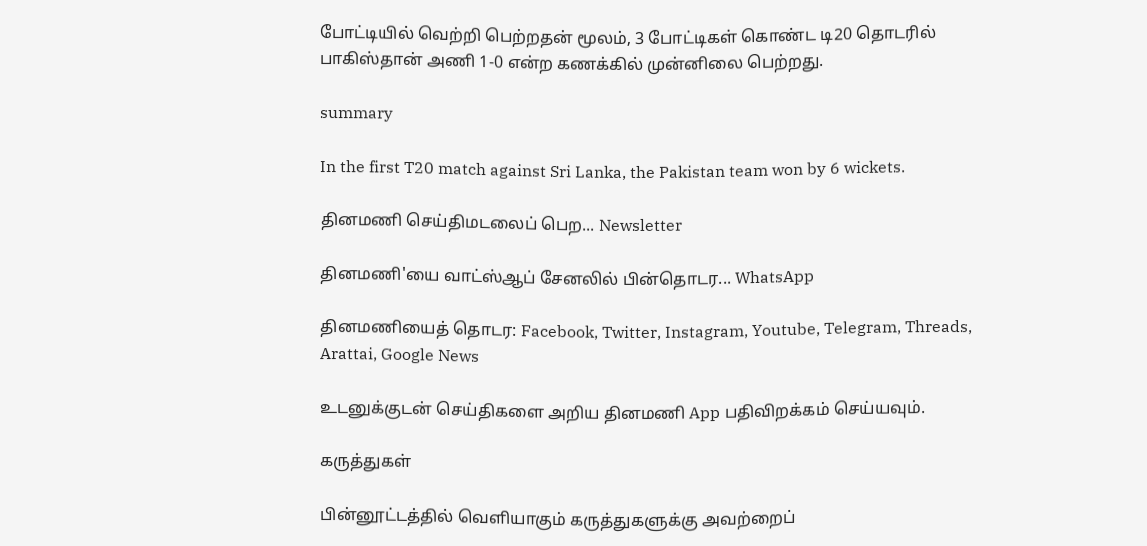போட்டியில் வெற்றி பெற்றதன் மூலம், 3 போட்டிகள் கொண்ட டி20 தொடரில் பாகிஸ்தான் அணி 1-0 என்ற கணக்கில் முன்னிலை பெற்றது.

summary

In the first T20 match against Sri Lanka, the Pakistan team won by 6 wickets.

தினமணி செய்திமடலைப் பெற... Newsletter

தினமணி'யை வாட்ஸ்ஆப் சேனலில் பின்தொடர... WhatsApp

தினமணியைத் தொடர: Facebook, Twitter, Instagram, Youtube, Telegram, Threads, Arattai, Google News

உடனுக்குடன் செய்திகளை அறிய தினமணி App பதிவிறக்கம் செய்யவும்.

கருத்துகள்

பின்னூட்டத்தில் வெளியாகும் கருத்துகளுக்கு அவற்றைப்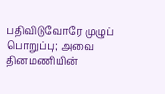பதிவிடுவோரே முழுப் பொறுப்பு; அவை தினமணியின்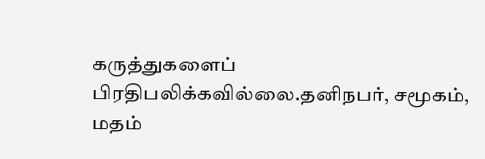கருத்துகளைப் பிரதிபலிக்கவில்லை.தனிநபர், சமூகம், மதம்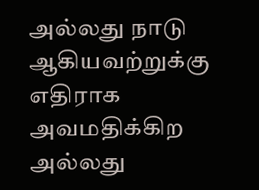அல்லது நாடு ஆகியவற்றுக்கு எதிராக அவமதிக்கிற அல்லது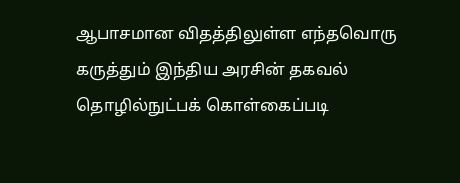ஆபாசமான விதத்திலுள்ள எந்தவொரு கருத்தும் இந்திய அரசின் தகவல் தொழில்நுட்பக் கொள்கைப்படி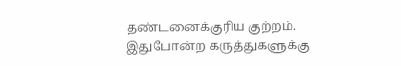தண்டனைக்குரிய குற்றம். இதுபோன்ற கருத்துகளுக்கு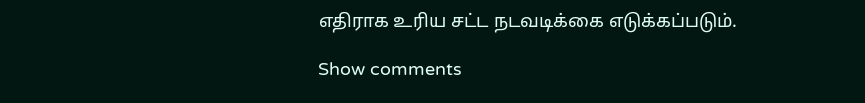எதிராக உரிய சட்ட நடவடிக்கை எடுக்கப்படும்.

Show comments